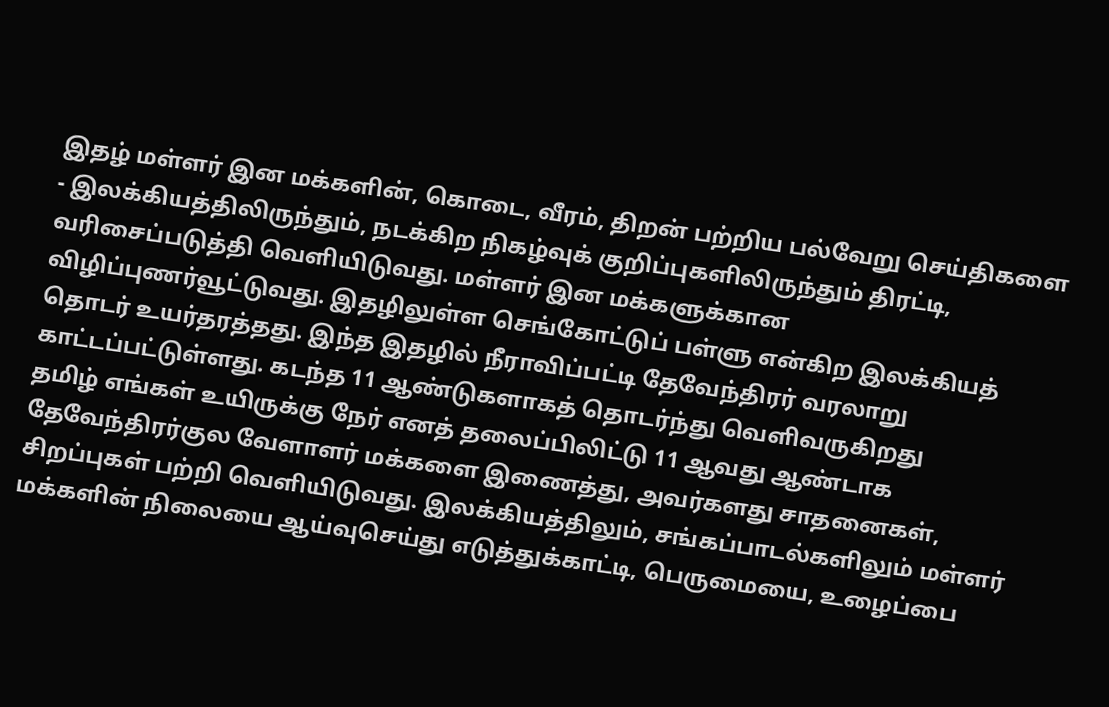இதழ் மள்ளர் இன மக்களின், கொடை, வீரம், திறன் பற்றிய பல்வேறு செய்திகளை - இலக்கியத்திலிருந்தும், நடக்கிற நிகழ்வுக் குறிப்புகளிலிருந்தும் திரட்டி, வரிசைப்படுத்தி வெளியிடுவது. மள்ளர் இன மக்களுக்கான விழிப்புணர்வூட்டுவது. இதழிலுள்ள செங்கோட்டுப் பள்ளு என்கிற இலக்கியத் தொடர் உயர்தரத்தது. இந்த இதழில் நீராவிப்பட்டி தேவேந்திரர் வரலாறு காட்டப்பட்டுள்ளது. கடந்த 11 ஆண்டுகளாகத் தொடர்ந்து வெளிவருகிறது
தமிழ் எங்கள் உயிருக்கு நேர் எனத் தலைப்பிலிட்டு 11 ஆவது ஆண்டாக தேவேந்திரர்குல வேளாளர் மக்களை இணைத்து, அவர்களது சாதனைகள், சிறப்புகள் பற்றி வெளியிடுவது. இலக்கியத்திலும், சங்கப்பாடல்களிலும் மள்ளர் மக்களின் நிலையை ஆய்வுசெய்து எடுத்துக்காட்டி, பெருமையை, உழைப்பை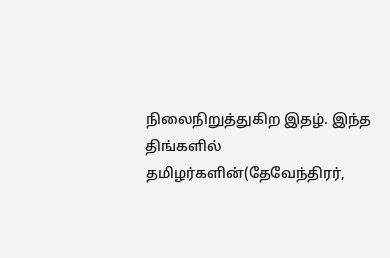நிலைநிறுத்துகிற இதழ். இந்த திங்களில் தமிழர்களின்(தேவேந்திரர்,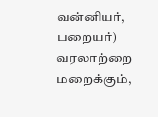வன்னியர், பறையர்) வரலாற்றை மறைக்கும்,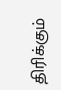திரிக்கும்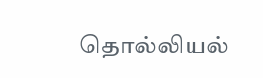தொல்லியல்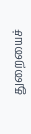துறையைச்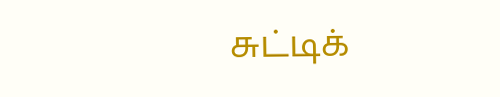சுட்டிக்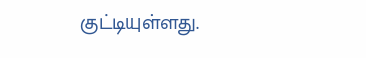குட்டியுள்ளது.